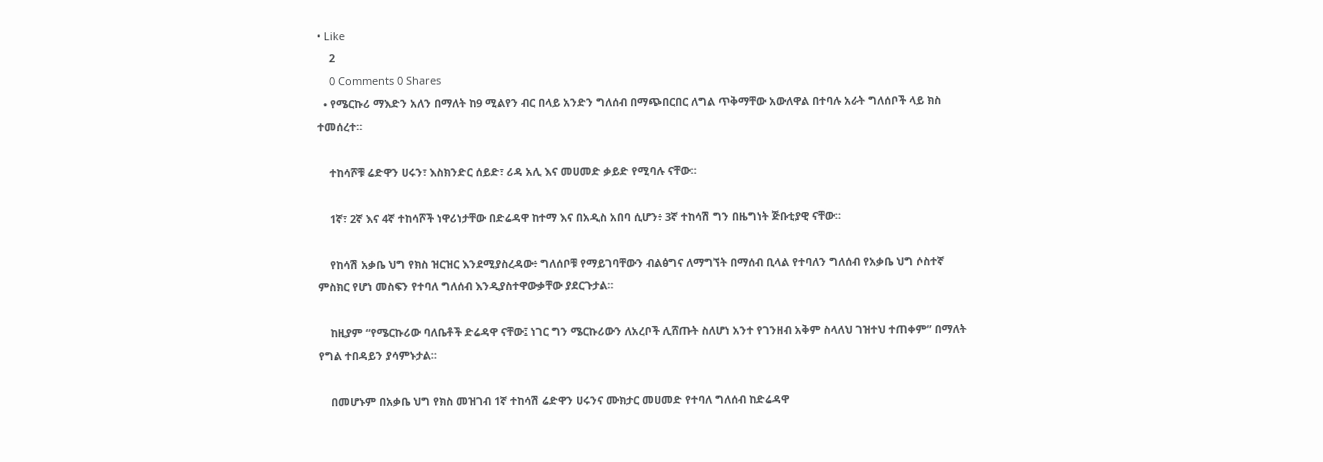• Like
    2
    0 Comments 0 Shares
  • የሜርኩሪ ማእድን አለን በማለት ከ9 ሚልየን ብር በላይ አንድን ግለሰብ በማጭበርበር ለግል ጥቅማቸው አውለዋል በተባሉ አራት ግለሰቦች ላይ ክስ ተመሰረተ።

    ተከሳሾቹ ሬድዋን ሀሩን፣ እስክንድር ሰይድ፣ ሪዳ አሊ እና መሀመድ ቃይድ የሚባሉ ናቸው።

    1ኛ፣ 2ኛ እና 4ኛ ተከሳሾች ነዋሪነታቸው በድሬዳዋ ከተማ እና በአዲስ አበባ ሲሆን፥ 3ኛ ተከሳሽ ግን በዜግነት ጅቡቲያዊ ናቸው።

    የከሳሽ አቃቤ ህግ የክስ ዝርዝር እንደሚያስረዳው፥ ግለሰቦቹ የማይገባቸውን ብልፅግና ለማግኘት በማሰብ ቢላል የተባለን ግለሰብ የአቃቤ ህግ ሶስተኛ ምስክር የሆነ መስፍን የተባለ ግለሰብ እንዲያስተዋውቃቸው ያደርጉታል።

    ከዚያም “የሜርኩሪው ባለቤቶች ድሬዳዋ ናቸው፤ ነገር ግን ሜርኩሪውን ለአረቦች ሊሸጡት ስለሆነ አንተ የገንዘብ አቅም ስላለህ ገዝተህ ተጠቀም” በማለት የግል ተበዳይን ያሳምኑታል።

    በመሆኑም በአቃቤ ህግ የክስ መዝገብ 1ኛ ተከሳሽ ሬድዋን ሀሩንና ሙክታር መሀመድ የተባለ ግለሰብ ከድሬዳዋ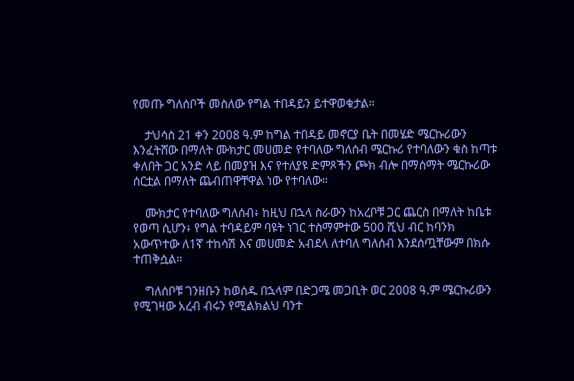የመጡ ግለሰቦች መስለው የግል ተበዳይን ይተዋወቁታል።

    ታህሳስ 21 ቀን 2008 ዓ.ም ከግል ተበዳይ መኖርያ ቤት በመሄድ ሜርኩሪውን እንፈትሸው በማለት ሙክታር መሀመድ የተባለው ግለሰብ ሜርኩሪ የተባለውን ቁስ ከጣቱ ቀለበት ጋር አንድ ላይ በመያዝ እና የተለያዩ ድምጾችን ጮክ ብሎ በማሰማት ሜርኩሪው ሰርቷል በማለት ጨብጠዋቸዋል ነው የተባለው።

    ሙክታር የተባለው ግለሰብ፥ ከዚህ በኋላ ስራውን ከአረቦቹ ጋር ጨርስ በማለት ከቤቱ የወጣ ሲሆን፥ የግል ተባዳይም ባዩት ነገር ተስማምተው 500 ሺህ ብር ከባንክ አውጥተው ለ1ኛ ተከሳሽ እና መሀመድ አብደላ ለተባለ ግለሰብ እንደሰጧቸውም በክሱ ተጠቅሷል።

    ግለሰቦቹ ገንዘቡን ከወሰዱ በኋላም በድጋሜ መጋቢት ወር 2008 ዓ.ም ሜርኩሪውን የሚገዛው አረብ ብሩን የሚልክልህ ባንተ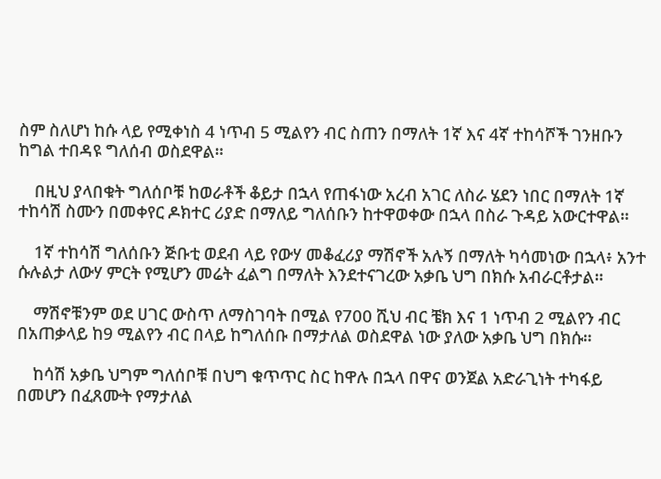ስም ስለሆነ ከሱ ላይ የሚቀነስ 4 ነጥብ 5 ሚልየን ብር ስጠን በማለት 1ኛ እና 4ኛ ተከሳሾች ገንዘቡን ከግል ተበዳዩ ግለሰብ ወስደዋል።

    በዚህ ያላበቁት ግለሰቦቹ ከወራቶች ቆይታ በኋላ የጠፋነው አረብ አገር ለስራ ሄደን ነበር በማለት 1ኛ ተከሳሽ ስሙን በመቀየር ዶክተር ሪያድ በማለይ ግለሰቡን ከተዋወቀው በኋላ በስራ ጉዳይ አውርተዋል።

    1ኛ ተከሳሽ ግለሰቡን ጅቡቲ ወደብ ላይ የውሃ መቆፈሪያ ማሽኖች አሉኝ በማለት ካሳመነው በኋላ፥ አንተ ሱሉልታ ለውሃ ምርት የሚሆን መሬት ፈልግ በማለት እንደተናገረው አቃቤ ህግ በክሱ አብራርቶታል።

    ማሽኖቹንም ወደ ሀገር ውስጥ ለማስገባት በሚል የ700 ሺህ ብር ቼክ እና 1 ነጥብ 2 ሚልየን ብር በአጠቃላይ ከ9 ሚልየን ብር በላይ ከግለሰቡ በማታለል ወስደዋል ነው ያለው አቃቤ ህግ በክሱ።

    ከሳሽ አቃቤ ህግም ግለሰቦቹ በህግ ቁጥጥር ስር ከዋሉ በኋላ በዋና ወንጀል አድራጊነት ተካፋይ በመሆን በፈጸሙት የማታለል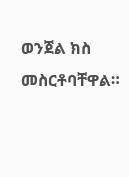ወንጀል ክስ መስርቶባቸዋል።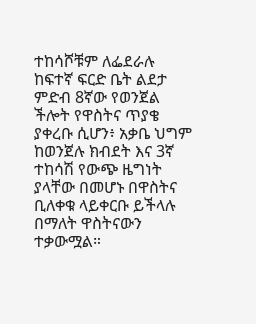ተከሳሾቹም ለፌደራሉ ከፍተኛ ፍርድ ቤት ልደታ ምድብ 8ኛው የወንጀል ችሎት የዋስትና ጥያቄ ያቀረቡ ሲሆን፥ አቃቤ ህግም ከወንጀሉ ክብደት እና 3ኛ ተከሳሽ የውጭ ዜግነት ያላቸው በመሆኑ በዋስትና ቢለቀቁ ላይቀርቡ ይችላሉ በማለት ዋስትናውን ተቃውሟል።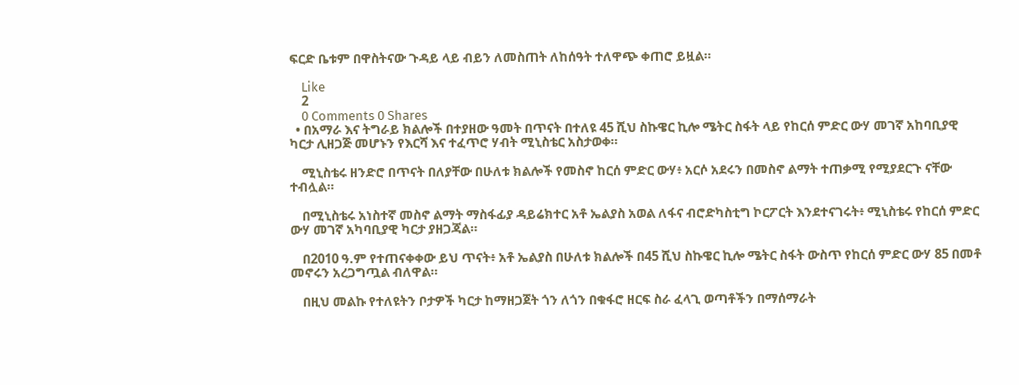ፍርድ ቤቱም በዋስትናው ጉዳይ ላይ ብይን ለመስጠት ለከሰዓት ተለዋጭ ቀጠሮ ይዟል።

    Like
    2
    0 Comments 0 Shares
  • በአማራ እና ትግራይ ክልሎች በተያዘው ዓመት በጥናት በተለዩ 45 ሺህ ስኩዌር ኪሎ ሜትር ስፋት ላይ የከርሰ ምድር ውሃ መገኛ አከባቢያዊ ካርታ ሊዘጋጅ መሆኑን የእርሻ እና ተፈጥሮ ሃብት ሚኒስቴር አስታወቀ።

    ሚኒስቴሩ ዘንድሮ በጥናት በለያቸው በሁለቱ ክልሎች የመስኖ ከርሰ ምድር ውሃ፥ አርሶ አደሩን በመስኖ ልማት ተጠቃሚ የሚያደርጉ ናቸው ተብሏል።

    በሚኒስቴሩ አነስተኛ መስኖ ልማት ማስፋፊያ ዳይሬክተር አቶ ኤልያስ አወል ለፋና ብሮድካስቲግ ኮርፖርት እንደተናገሩት፥ ሚኒስቴሩ የከርሰ ምድር ውሃ መገኛ አካባቢያዊ ካርታ ያዘጋጃል።

    በ2010 ዓ.ም የተጠናቀቀው ይህ ጥናት፥ አቶ ኤልያስ በሁለቱ ክልሎች በ45 ሺህ ስኩዌር ኪሎ ሜትር ስፋት ውስጥ የከርሰ ምድር ውሃ 85 በመቶ መኖሩን አረጋግጧል ብለዋል።

    በዚህ መልኩ የተለዩትን ቦታዎች ካርታ ከማዘጋጀት ጎን ለጎን በቁፋሮ ዘርፍ ስራ ፈላጊ ወጣቶችን በማሰማራት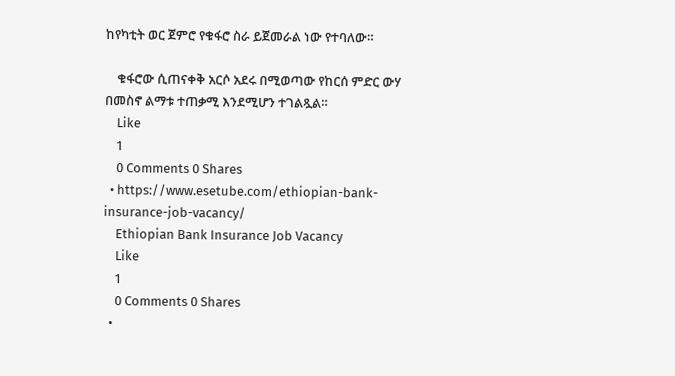ከየካቲት ወር ጀምሮ የቁፋሮ ስራ ይጀመራል ነው የተባለው።

    ቁፋሮው ሲጠናቀቅ አርሶ አደሩ በሚወጣው የከርሰ ምድር ውሃ በመስኖ ልማቱ ተጠቃሚ እንደሚሆን ተገልጿል።
    Like
    1
    0 Comments 0 Shares
  • https://www.esetube.com/ethiopian-bank-insurance-job-vacancy/
    Ethiopian Bank Insurance Job Vacancy
    Like
    1
    0 Comments 0 Shares
  •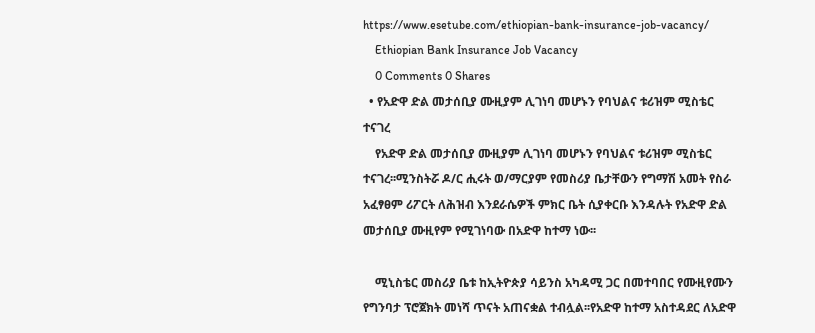https://www.esetube.com/ethiopian-bank-insurance-job-vacancy/
    Ethiopian Bank Insurance Job Vacancy
    0 Comments 0 Shares
  • የአድዋ ድል መታሰቢያ ሙዚያም ሊገነባ መሆኑን የባህልና ቱሪዝም ሚስቴር ተናገረ
    የአድዋ ድል መታሰቢያ ሙዚያም ሊገነባ መሆኑን የባህልና ቱሪዝም ሚስቴር ተናገረ፡፡ሚንስትሯ ዶ/ር ሒሩት ወ/ማርያም የመስሪያ ቤታቸውን የግማሽ አመት የስራ አፈፃፀም ሪፖርት ለሕዝብ እንደራሴዎች ምክር ቤት ሲያቀርቡ እንዳሉት የአድዋ ድል መታሰቢያ ሙዚየም የሚገነባው በአድዋ ከተማ ነው፡፡

    ሚኒስቴር መስሪያ ቤቱ ከኢትዮጵያ ሳይንስ አካዳሚ ጋር በመተባበር የሙዚየሙን የግንባታ ፕሮጀክት መነሻ ጥናት አጠናቋል ተብሏል፡፡የአድዋ ከተማ አስተዳደር ለአድዋ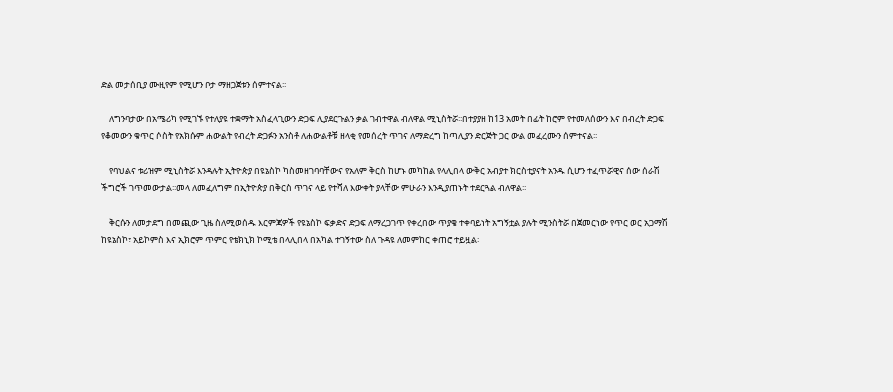ድል መታሰቢያ ሙዚየም የሚሆን ቦታ ማዘጋጀቱን ሰምተናል፡፡

    ለግንባታው በአሜሪካ የሚገኙ የተለያዩ ተቋማት አስፈላጊውን ድጋፍ ሊያደርጉልን ቃል ገብተዋል ብለዋል ሚኒስትሯ፡፡በተያያዘ ከ13 አመት በፊት ከሮም የተመለሰውን እና በብረት ድጋፍ የቆመውን ቁጥር ሶስት የአክሱም ሐውልት የብረት ድጋፉን አንስቶ ለሐውልቶቹ ዘላቂ የመሰረት ጥገና ለማድረግ ከጣሊያን ድርጅት ጋር ውል መፈረሙን ሰምተናል፡፡

    የባህልና ቱሪዝም ሚኒስትሯ እንዳሉት ኢትዮጵያ በዩኔስኮ ካስመዘገባባቸውና የአለም ቅርስ ከሆኑ መካከል የላሊበላ ውቅር አብያተ ክርስቲያናት አንዱ ሲሆን ተፈጥሯዊና ሰው ሰራሽ ችግሮች ገጥመውታል፡፡መላ ለመፈለግም በኢትዮጵያ በቅርስ ጥገና ላይ የተሻለ እውቀት ያላቸው ምሁራን እንዲያጠኑት ተደርጓል ብለዋል፡፡

    ቅርሱን ለመታደግ በመጪው ጊዜ ስለሚወሰዱ እርምጃዎች የዩኔስኮ ፍቃድና ድጋፍ ለማረጋገጥ የቀረበው ጥያቄ ተቀባይነት አግኝቷል ያሉት ሚንስትሯ በጀመርነው የጥር ወር አጋማሽ ከዩኔስኮ፣ አይኮምስ እና ኢክሮም ጥምር የቴክኒክ ኮሚቴ በላሊበላ በአካል ተገኝተው ስለ ጉዳዩ ለመምከር ቀጠሮ ተይዟል፡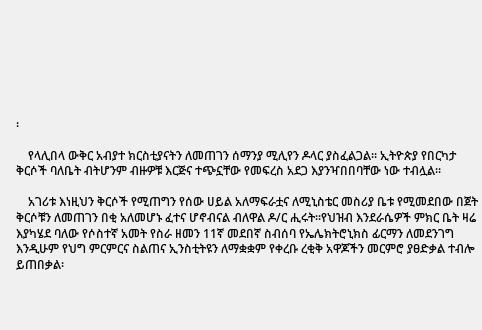፡

    የላሊበላ ውቅር አብያተ ክርስቲያናትን ለመጠገን ሰማንያ ሚሊየን ዶላር ያስፈልጋል፡፡ ኢትዮጵያ የበርካታ ቅርሶች ባለቤት ብትሆንም ብዙዎቹ እርጅና ተጭኗቸው የመፍረስ አደጋ እያንዣበበባቸው ነው ተብሏል፡፡

    አገሪቱ እነዚህን ቅርሶች የሚጠግን የሰው ሀይል አለማፍራቷና ለሚኒስቴር መስሪያ ቤቱ የሚመደበው በጀት ቅርሶቹን ለመጠገን በቂ አለመሆኑ ፈተና ሆኖብናል ብለዋል ዶ/ር ሒሩት፡፡የህዝብ እንደራሴዎች ምክር ቤት ዛሬ እያካሄደ ባለው የሶስተኛ አመት የስራ ዘመን 11ኛ መደበኛ ስብሰባ የኤሌክትሮኒክስ ፊርማን ለመደንገግ እንዲሁም የህግ ምርምርና ስልጠና ኢንስቲትዩን ለማቋቋም የቀረቡ ረቂቅ አዋጆችን መርምሮ ያፀድቃል ተብሎ ይጠበቃል፡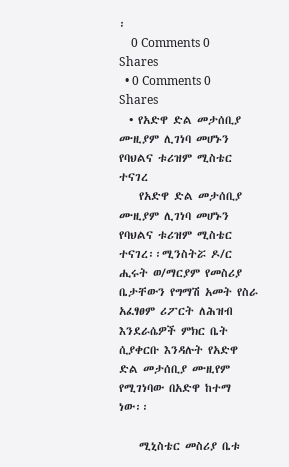፡
    0 Comments 0 Shares
  • 0 Comments 0 Shares
  • የአድዋ ድል መታሰቢያ ሙዚያም ሊገነባ መሆኑን የባህልና ቱሪዝም ሚስቴር ተናገረ
    የአድዋ ድል መታሰቢያ ሙዚያም ሊገነባ መሆኑን የባህልና ቱሪዝም ሚስቴር ተናገረ፡፡ሚንስትሯ ዶ/ር ሒሩት ወ/ማርያም የመስሪያ ቤታቸውን የግማሽ አመት የስራ አፈፃፀም ሪፖርት ለሕዝብ እንደራሴዎች ምክር ቤት ሲያቀርቡ እንዳሉት የአድዋ ድል መታሰቢያ ሙዚየም የሚገነባው በአድዋ ከተማ ነው፡፡

    ሚኒስቴር መስሪያ ቤቱ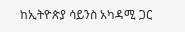ከኢትዮጵያ ሳይንስ አካዳሚ ጋር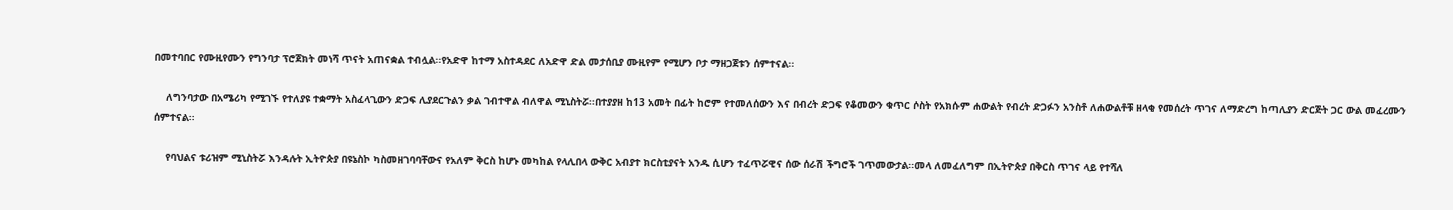በመተባበር የሙዚየሙን የግንባታ ፕሮጀክት መነሻ ጥናት አጠናቋል ተብሏል፡፡የአድዋ ከተማ አስተዳደር ለአድዋ ድል መታሰቢያ ሙዚየም የሚሆን ቦታ ማዘጋጀቱን ሰምተናል፡፡

    ለግንባታው በአሜሪካ የሚገኙ የተለያዩ ተቋማት አስፈላጊውን ድጋፍ ሊያደርጉልን ቃል ገብተዋል ብለዋል ሚኒስትሯ፡፡በተያያዘ ከ13 አመት በፊት ከሮም የተመለሰውን እና በብረት ድጋፍ የቆመውን ቁጥር ሶስት የአክሱም ሐውልት የብረት ድጋፉን አንስቶ ለሐውልቶቹ ዘላቂ የመሰረት ጥገና ለማድረግ ከጣሊያን ድርጅት ጋር ውል መፈረሙን ሰምተናል፡፡

    የባህልና ቱሪዝም ሚኒስትሯ እንዳሉት ኢትዮጵያ በዩኔስኮ ካስመዘገባባቸውና የአለም ቅርስ ከሆኑ መካከል የላሊበላ ውቅር አብያተ ክርስቲያናት አንዱ ሲሆን ተፈጥሯዊና ሰው ሰራሽ ችግሮች ገጥመውታል፡፡መላ ለመፈለግም በኢትዮጵያ በቅርስ ጥገና ላይ የተሻለ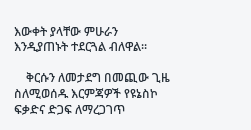እውቀት ያላቸው ምሁራን እንዲያጠኑት ተደርጓል ብለዋል፡፡

    ቅርሱን ለመታደግ በመጪው ጊዜ ስለሚወሰዱ እርምጃዎች የዩኔስኮ ፍቃድና ድጋፍ ለማረጋገጥ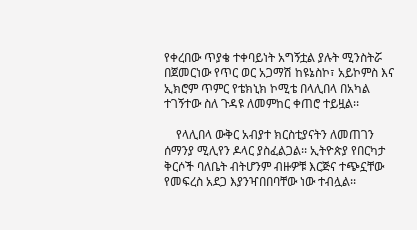የቀረበው ጥያቄ ተቀባይነት አግኝቷል ያሉት ሚንስትሯ በጀመርነው የጥር ወር አጋማሽ ከዩኔስኮ፣ አይኮምስ እና ኢክሮም ጥምር የቴክኒክ ኮሚቴ በላሊበላ በአካል ተገኝተው ስለ ጉዳዩ ለመምከር ቀጠሮ ተይዟል፡፡

    የላሊበላ ውቅር አብያተ ክርስቲያናትን ለመጠገን ሰማንያ ሚሊየን ዶላር ያስፈልጋል፡፡ ኢትዮጵያ የበርካታ ቅርሶች ባለቤት ብትሆንም ብዙዎቹ እርጅና ተጭኗቸው የመፍረስ አደጋ እያንዣበበባቸው ነው ተብሏል፡፡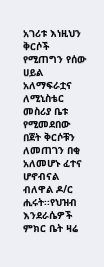አገሪቱ እነዚህን ቅርሶች የሚጠግን የሰው ሀይል አለማፍራቷና ለሚኒስቴር መስሪያ ቤቱ የሚመደበው በጀት ቅርሶቹን ለመጠገን በቂ አለመሆኑ ፈተና ሆኖብናል ብለዋል ዶ/ር ሒሩት፡፡የህዝብ እንደራሴዎች ምክር ቤት ዛሬ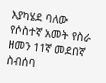እያካሄደ ባለው የሶስተኛ አመት የስራ ዘመን 11ኛ መደበኛ ስብሰባ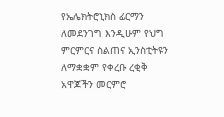የኤሌክትሮኒክስ ፊርማን ለመደንገግ እንዲሁም የህግ ምርምርና ስልጠና ኢንስቲትዩን ለማቋቋም የቀረቡ ረቂቅ አዋጆችን መርምሮ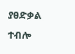ያፀድቃል ተብሎ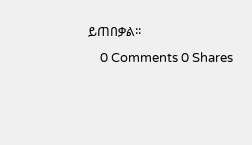ይጠበቃል፡፡
    0 Comments 0 Shares